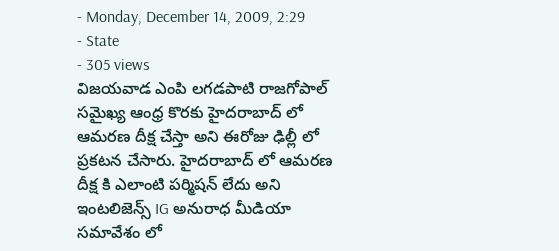- Monday, December 14, 2009, 2:29
- State
- 305 views
విజయవాడ ఎంపి లగడపాటి రాజగోపాల్ సమైఖ్య ఆంధ్ర కొరకు హైదరాబాద్ లో ఆమరణ దీక్ష చేస్తా అని ఈరోజు ఢిల్లీ లో ప్రకటన చేసారు. హైదరాబాద్ లో ఆమరణ దీక్ష కి ఎలాంటి పర్మిషన్ లేదు అని ఇంటలిజెన్స్ IG అనురాధ మీడియా సమావేశం లో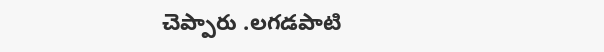చెప్పారు .లగడపాటి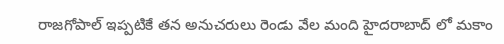రాజగోపాల్ ఇప్పటికే తన అనుచరులు రెండు వేల మంది హైదరాబాద్ లో మకాం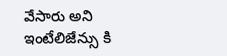వేసారు అని ఇంటేలిజేన్సు కి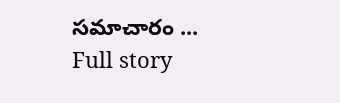సమాచారం ...
Full story